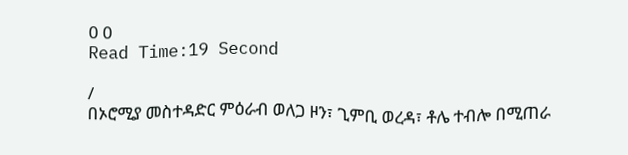0 0
Read Time:19 Second

/
በኦሮሚያ መስተዳድር ምዕራብ ወለጋ ዞን፣ ጊምቢ ወረዳ፣ ቶሌ ተብሎ በሚጠራ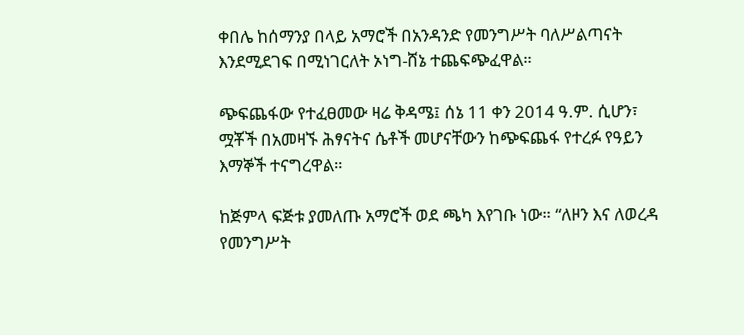ቀበሌ ከሰማንያ በላይ አማሮች በአንዳንድ የመንግሥት ባለሥልጣናት እንደሚደገፍ በሚነገርለት ኦነግ-ሸኔ ተጨፍጭፈዋል።

ጭፍጨፋው የተፈፀመው ዛሬ ቅዳሜ፤ ሰኔ 11 ቀን 2014 ዓ.ም. ሲሆን፣ ሟቾች በአመዛኙ ሕፃናትና ሴቶች መሆናቸውን ከጭፍጨፋ የተረፉ የዓይን እማኞች ተናግረዋል።

ከጅምላ ፍጅቱ ያመለጡ አማሮች ወደ ጫካ እየገቡ ነው። “ለዞን እና ለወረዳ የመንግሥት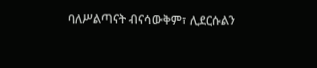ባለሥልጣናት ብናሳውቅም፣ ሊደርሱልን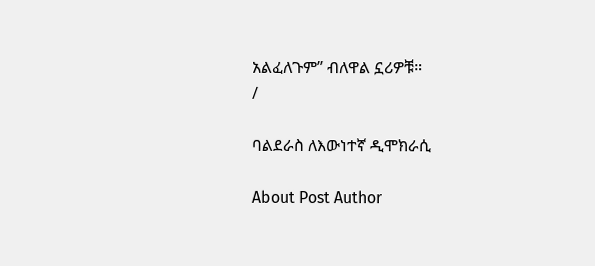አልፈለጉም” ብለዋል ኗሪዎቹ።
/

ባልደራስ ለእውነተኛ ዲሞክራሲ

About Post Author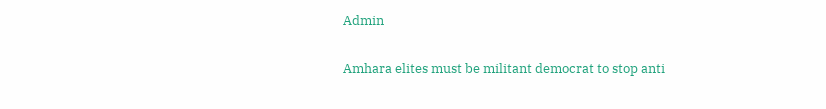Admin

Amhara elites must be militant democrat to stop anti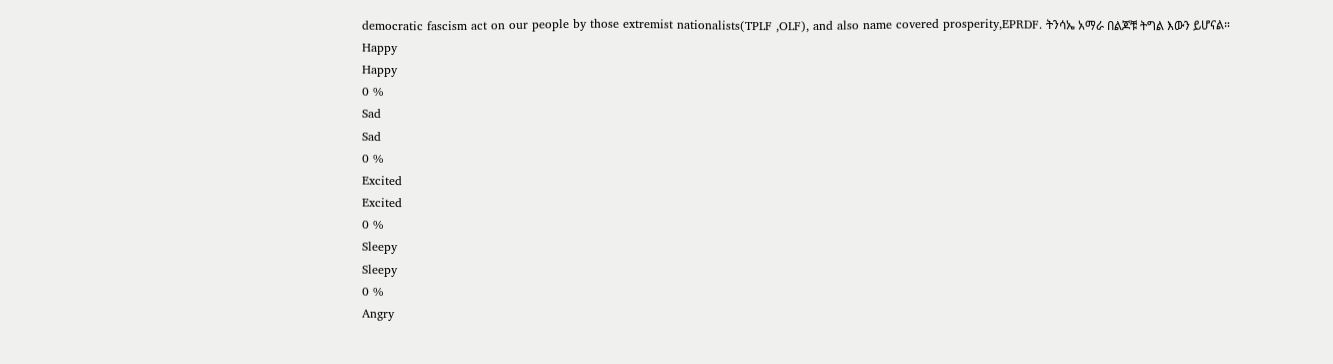democratic fascism act on our people by those extremist nationalists(TPLF ,OLF), and also name covered prosperity,EPRDF. ትንሳኤ አማራ በልጆቹ ትግል እውን ይሆናል።
Happy
Happy
0 %
Sad
Sad
0 %
Excited
Excited
0 %
Sleepy
Sleepy
0 %
Angry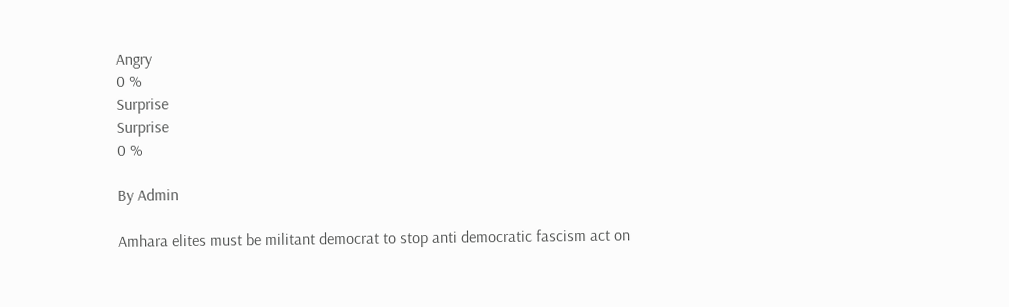Angry
0 %
Surprise
Surprise
0 %

By Admin

Amhara elites must be militant democrat to stop anti democratic fascism act on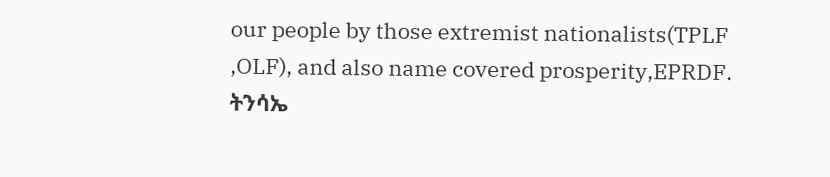our people by those extremist nationalists(TPLF ,OLF), and also name covered prosperity,EPRDF. ትንሳኤ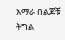አማራ በልጆቹ ትግል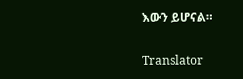እውን ይሆናል።

Translator